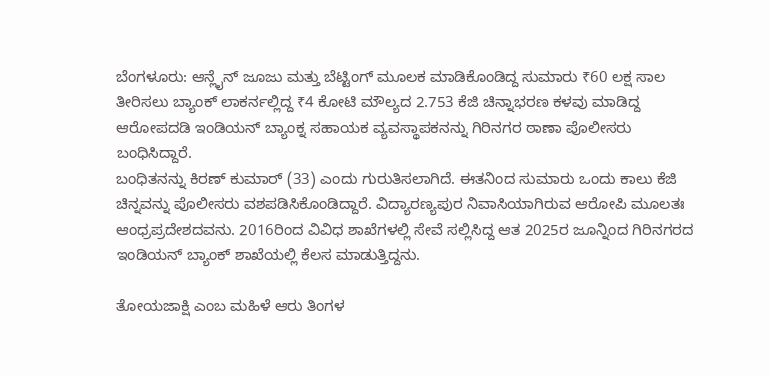ಬೆಂಗಳೂರು: ಆನ್ಲೈನ್ ಜೂಜು ಮತ್ತು ಬೆಟ್ಟಿಂಗ್ ಮೂಲಕ ಮಾಡಿಕೊಂಡಿದ್ದ ಸುಮಾರು ₹60 ಲಕ್ಷ ಸಾಲ ತೀರಿಸಲು ಬ್ಯಾಂಕ್ ಲಾಕರ್ನಲ್ಲಿದ್ದ ₹4 ಕೋಟಿ ಮೌಲ್ಯದ 2.753 ಕೆಜಿ ಚಿನ್ನಾಭರಣ ಕಳವು ಮಾಡಿದ್ದ ಆರೋಪದಡಿ ಇಂಡಿಯನ್ ಬ್ಯಾಂಕ್ನ ಸಹಾಯಕ ವ್ಯವಸ್ಥಾಪಕನನ್ನು ಗಿರಿನಗರ ಠಾಣಾ ಪೊಲೀಸರು ಬಂಧಿಸಿದ್ದಾರೆ.
ಬಂಧಿತನನ್ನು ಕಿರಣ್ ಕುಮಾರ್ (33) ಎಂದು ಗುರುತಿಸಲಾಗಿದೆ. ಈತನಿಂದ ಸುಮಾರು ಒಂದು ಕಾಲು ಕೆಜಿ ಚಿನ್ನವನ್ನು ಪೊಲೀಸರು ವಶಪಡಿಸಿಕೊಂಡಿದ್ದಾರೆ. ವಿದ್ಯಾರಣ್ಯಪುರ ನಿವಾಸಿಯಾಗಿರುವ ಆರೋಪಿ ಮೂಲತಃ ಆಂಧ್ರಪ್ರದೇಶದವನು. 2016ರಿಂದ ವಿವಿಧ ಶಾಖೆಗಳಲ್ಲಿ ಸೇವೆ ಸಲ್ಲಿಸಿದ್ದ ಆತ 2025ರ ಜೂನ್ನಿಂದ ಗಿರಿನಗರದ ಇಂಡಿಯನ್ ಬ್ಯಾಂಕ್ ಶಾಖೆಯಲ್ಲಿ ಕೆಲಸ ಮಾಡುತ್ತಿದ್ದನು.

ತೋಯಜಾಕ್ಷಿ ಎಂಬ ಮಹಿಳೆ ಆರು ತಿಂಗಳ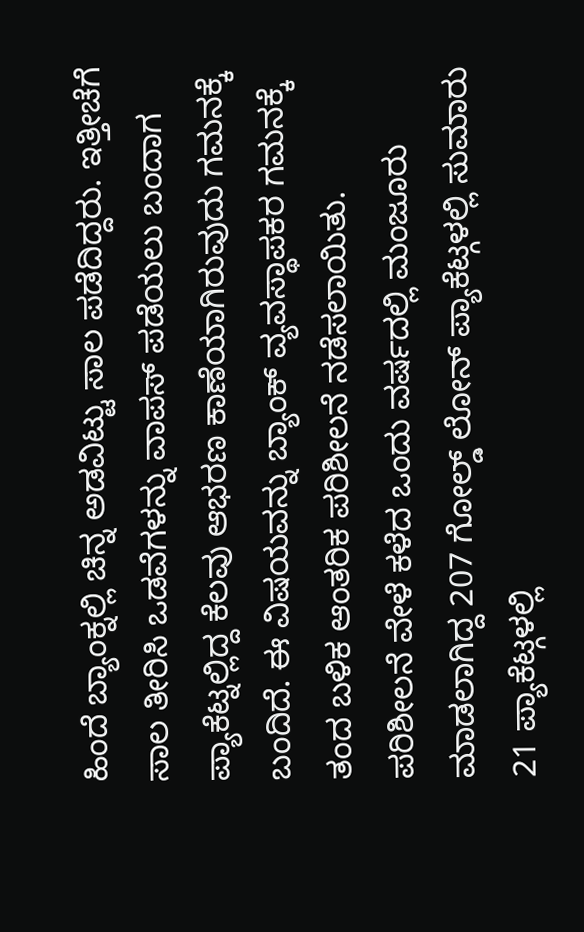ಹಿಂದೆ ಬ್ಯಾಂಕ್ನಲ್ಲಿ ಚಿನ್ನ ಅಡವಿಟ್ಟು ಸಾಲ ಪಡೆದಿದ್ದರು. ಇತ್ತೀಚೆಗೆ ಸಾಲ ತೀರಿಸಿ ಒಡವೆಗಳನ್ನು ವಾಪಸ್ ಪಡೆಯಲು ಬಂದಾಗ ಪ್ಯಾಕೆಟ್ನಲ್ಲಿದ್ದ ಕೆಲವು ಆಭರಣ ಕಾಣೆಯಾಗಿರುವುದು ಗಮನಕ್ಕೆ ಬಂದಿದೆ. ಈ ವಿಷಯವನ್ನು ಬ್ಯಾಂಕ್ ವ್ಯವಸ್ಥಾಪಕರ ಗಮನಕ್ಕೆ ತಂದ ಬಳಿಕ ಆಂತರಿಕ ಪರಿಶೀಲನೆ ನಡೆಸಲಾಯಿತು.
ಪರಿಶೀಲನೆ ವೇಳೆ ಕಳೆದ ಒಂದು ವರ್ಷದಲ್ಲಿ ಮಂಜೂರು ಮಾಡಲಾಗಿದ್ದ 207 ಗೋಲ್ಡ್ ಲೋನ್ ಪ್ಯಾಕೆಟ್ಗಳಲ್ಲಿ ಸುಮಾರು 21 ಪ್ಯಾಕೆಟ್ಗಳಲ್ಲಿ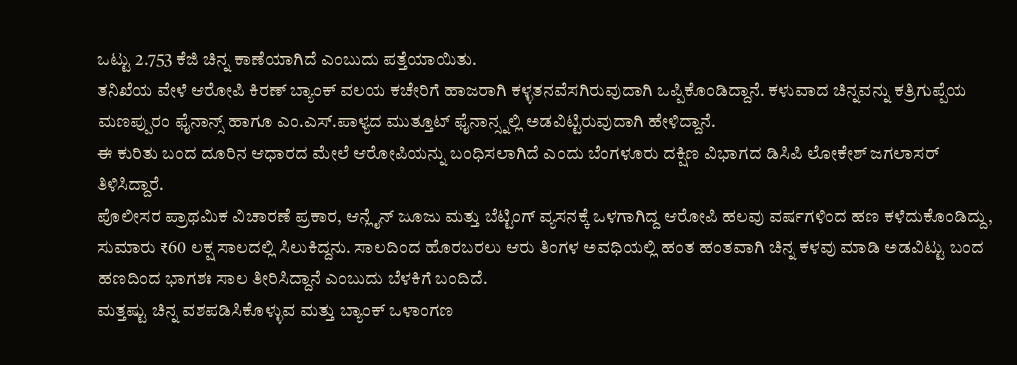ಒಟ್ಟು 2.753 ಕೆಜಿ ಚಿನ್ನ ಕಾಣೆಯಾಗಿದೆ ಎಂಬುದು ಪತ್ತೆಯಾಯಿತು.
ತನಿಖೆಯ ವೇಳೆ ಆರೋಪಿ ಕಿರಣ್ ಬ್ಯಾಂಕ್ ವಲಯ ಕಚೇರಿಗೆ ಹಾಜರಾಗಿ ಕಳ್ಳತನವೆಸಗಿರುವುದಾಗಿ ಒಪ್ಪಿಕೊಂಡಿದ್ದಾನೆ. ಕಳುವಾದ ಚಿನ್ನವನ್ನು ಕತ್ರಿಗುಪ್ಪೆಯ ಮಣಪ್ಪುರಂ ಫೈನಾನ್ಸ್ ಹಾಗೂ ಎಂ.ಎಸ್.ಪಾಳ್ಯದ ಮುತ್ತೂಟ್ ಫೈನಾನ್ಸ್ನಲ್ಲಿ ಅಡವಿಟ್ಟಿರುವುದಾಗಿ ಹೇಳಿದ್ದಾನೆ.
ಈ ಕುರಿತು ಬಂದ ದೂರಿನ ಆಧಾರದ ಮೇಲೆ ಆರೋಪಿಯನ್ನು ಬಂಧಿಸಲಾಗಿದೆ ಎಂದು ಬೆಂಗಳೂರು ದಕ್ಷಿಣ ವಿಭಾಗದ ಡಿಸಿಪಿ ಲೋಕೇಶ್ ಜಗಲಾಸರ್ ತಿಳಿಸಿದ್ದಾರೆ.
ಪೊಲೀಸರ ಪ್ರಾಥಮಿಕ ವಿಚಾರಣೆ ಪ್ರಕಾರ, ಆನ್ಲೈನ್ ಜೂಜು ಮತ್ತು ಬೆಟ್ಟಿಂಗ್ ವ್ಯಸನಕ್ಕೆ ಒಳಗಾಗಿದ್ದ ಆರೋಪಿ ಹಲವು ವರ್ಷಗಳಿಂದ ಹಣ ಕಳೆದುಕೊಂಡಿದ್ದು, ಸುಮಾರು ₹60 ಲಕ್ಷ ಸಾಲದಲ್ಲಿ ಸಿಲುಕಿದ್ದನು. ಸಾಲದಿಂದ ಹೊರಬರಲು ಆರು ತಿಂಗಳ ಅವಧಿಯಲ್ಲಿ ಹಂತ ಹಂತವಾಗಿ ಚಿನ್ನ ಕಳವು ಮಾಡಿ ಅಡವಿಟ್ಟು ಬಂದ ಹಣದಿಂದ ಭಾಗಶಃ ಸಾಲ ತೀರಿಸಿದ್ದಾನೆ ಎಂಬುದು ಬೆಳಕಿಗೆ ಬಂದಿದೆ.
ಮತ್ತಷ್ಟು ಚಿನ್ನ ವಶಪಡಿಸಿಕೊಳ್ಳುವ ಮತ್ತು ಬ್ಯಾಂಕ್ ಒಳಾಂಗಣ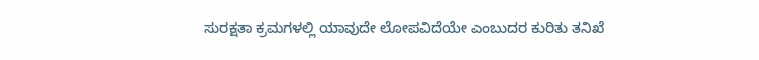ಸುರಕ್ಷತಾ ಕ್ರಮಗಳಲ್ಲಿ ಯಾವುದೇ ಲೋಪವಿದೆಯೇ ಎಂಬುದರ ಕುರಿತು ತನಿಖೆ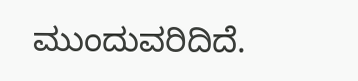ಮುಂದುವರಿದಿದೆ.